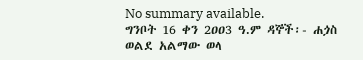No summary available.
ግንቦት 16 ቀን 2ዐዐ3 ዓ.ም ዳኞች፡- ሐጏስ ወልደ አልማው ወላ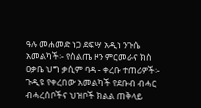ዓሉ መሐመድ ነጋ ደፍሣ አዲነ ንጉሴ አመልካች፡- የስልጤ ዞን ምርመራና ክስ ዐቃቤ ህግ ቃሲም ባዳ - ቀረቡ ተጠሪዎች፡-
ጉዲዩ የቀረበው አመልካች የደቡብ ብሓር ብሓረሰቦችና ህዝቦች ክልል ጠቅላይ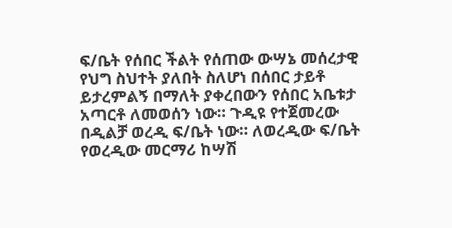ፍ/ቤት የሰበር ችልት የሰጠው ውሣኔ መሰረታዊ የህግ ስህተት ያለበት ስለሆነ በሰበር ታይቶ ይታረምልኝ በማለት ያቀረበውን የሰበር አቤቱታ አጣርቶ ለመወሰን ነው። ጉዲዩ የተጀመረው በዲልቻ ወረዲ ፍ/ቤት ነው። ለወረዲው ፍ/ቤት የወረዲው መርማሪ ከሣሽ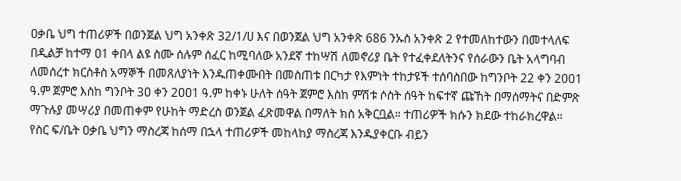ዐቃቤ ህግ ተጠሪዎች በወንጀል ህግ አንቀጽ 32/1/ሀ እና በወንጀል ህግ አንቀጽ 686 ንኡስ አንቀጽ 2 የተመለከተውን በመተላለፍ በዲልቻ ከተማ ዐ1 ቀበላ ልዩ ስሙ ሰሉም ሰፈር ከሚባለው አንደኛ ተከሣሽ ለመኖሪያ ቤት የተፈቀደለትንና የሰራውን ቤት አላግባብ ለመሰረተ ክርስቶስ አማኞች በመጸለያነት እንዱጠቀሙበት በመስጠቱ በርካታ የእምነት ተከታዩች ተሰባስበው ከግንቦት 22 ቀን 2001 ዓ.ም ጀምሮ እስከ ግንቦት 3ዐ ቀን 2ዐዐ1 ዓ.ም ከቀኑ ሁለት ሰዓት ጀምሮ እስከ ምሽቱ ሶስት ሰዓት ከፍተኛ ጩኸት በማሰማትና በድምጽ ማጉሉያ መሣሪያ በመጠቀም የሁከት ማድረስ ወንጀል ፈጽመዋል በማለት ክስ አቅርቧል። ተጠሪዎች ክሱን ክደው ተከራክረዋል። የስር ፍ/ቤት ዐቃቤ ህግን ማስረጃ ከሰማ በኋላ ተጠሪዎች መከላከያ ማስረጃ እንዱያቀርቡ ብይን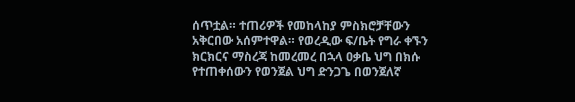ሰጥቷል። ተጠሪዎች የመከላከያ ምስክሮቻቸውን አቅርበው አሰምተዋል። የወረዲው ፍ/ቤት የግራ ቀኙን ክርክርና ማስረጃ ከመረመረ በኋላ ዐቃቤ ህግ በክሱ የተጠቀሰውን የወንጀል ህግ ድንጋጌ በወንጀለኛ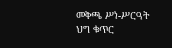መቅጫ ሥነ-ሥርዓት ህግ ቁጥር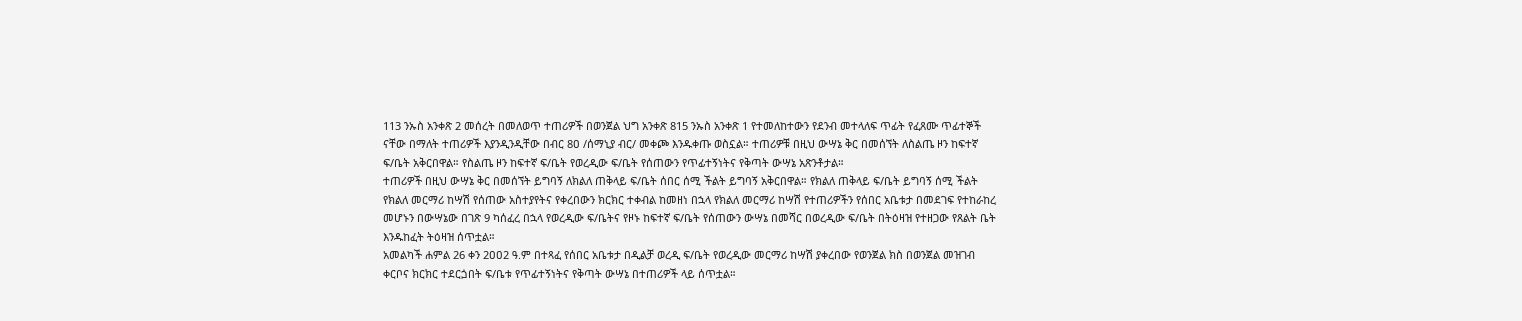113 ንኡስ አንቀጽ 2 መሰረት በመለወጥ ተጠሪዎች በወንጀል ህግ አንቀጽ 815 ንኡስ አንቀጽ 1 የተመለከተውን የደንብ መተላለፍ ጥፊት የፈጸሙ ጥፊተኞች ናቸው በማለት ተጠሪዎች እያንዲንዲቸው በብር 8ዐ /ሰማኒያ ብር/ መቀጮ እንዱቀጡ ወስኗል። ተጠሪዎቹ በዚህ ውሣኔ ቅር በመሰኘት ለስልጤ ዞን ከፍተኛ ፍ/ቤት አቅርበዋል። የስልጤ ዞን ከፍተኛ ፍ/ቤት የወረዲው ፍ/ቤት የሰጠውን የጥፊተኝነትና የቅጣት ውሣኔ አጽንቶታል።
ተጠሪዎች በዚህ ውሣኔ ቅር በመሰኘት ይግባኝ ለክልለ ጠቅላይ ፍ/ቤት ሰበር ሰሚ ችልት ይግባኝ አቅርበዋል። የክልለ ጠቅላይ ፍ/ቤት ይግባኝ ሰሚ ችልት የክልለ መርማሪ ከሣሽ የሰጠው አስተያየትና የቀረበውን ክርክር ተቀብል ከመዘነ በኋላ የክልለ መርማሪ ከሣሽ የተጠሪዎችን የሰበር አቤቱታ በመደገፍ የተከራከረ መሆኑን በውሣኔው በገጽ 9 ካሰፈረ በኋላ የወረዲው ፍ/ቤትና የዞኑ ከፍተኛ ፍ/ቤት የሰጠውን ውሣኔ በመሻር በወረዲው ፍ/ቤት በትዕዛዝ የተዘጋው የጸልት ቤት እንዱከፈት ትዕዛዝ ሰጥቷል።
አመልካች ሐምል 26 ቀን 2ዐዐ2 ዓ.ም በተጻፈ የሰበር አቤቱታ በዲልቻ ወረዲ ፍ/ቤት የወረዲው መርማሪ ከሣሽ ያቀረበው የወንጀል ክስ በወንጀል መዝገብ ቀርቦና ክርክር ተደርጏበት ፍ/ቤቱ የጥፊተኝነትና የቅጣት ውሣኔ በተጠሪዎች ላይ ሰጥቷል።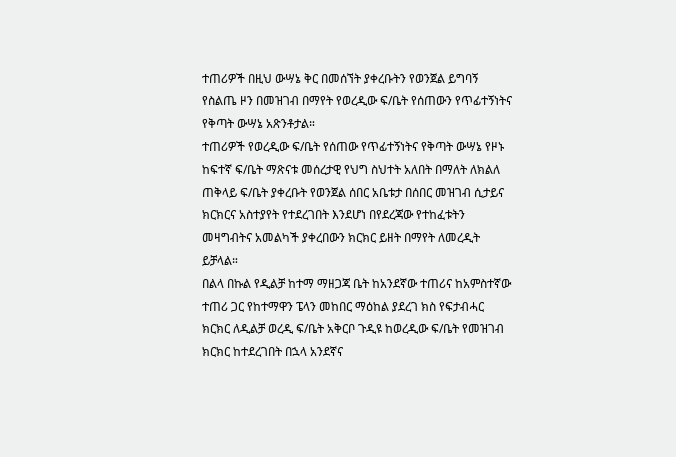ተጠሪዎች በዚህ ውሣኔ ቅር በመሰኘት ያቀረቡትን የወንጀል ይግባኝ የስልጤ ዞን በመዝገብ በማየት የወረዲው ፍ/ቤት የሰጠውን የጥፊተኝነትና የቅጣት ውሣኔ አጽንቶታል።
ተጠሪዎች የወረዲው ፍ/ቤት የሰጠው የጥፊተኝነትና የቅጣት ውሣኔ የዞኑ ከፍተኛ ፍ/ቤት ማጽናቱ መሰረታዊ የህግ ስህተት አለበት በማለት ለክልለ ጠቅላይ ፍ/ቤት ያቀረቡት የወንጀል ሰበር አቤቱታ በሰበር መዝገብ ሲታይና ክርክርና አስተያየት የተደረገበት እንደሆነ በየደረጃው የተከፈቱትን መዛግብትና አመልካች ያቀረበውን ክርክር ይዘት በማየት ለመረዲት ይቻላል።
በልላ በኩል የዲልቻ ከተማ ማዘጋጃ ቤት ከአንደኛው ተጠሪና ከአምስተኛው ተጠሪ ጋር የከተማዋን ፔላን መከበር ማዕከል ያደረገ ክስ የፍታብሓር ክርክር ለዲልቻ ወረዲ ፍ/ቤት አቅርቦ ጉዲዩ ከወረዲው ፍ/ቤት የመዝገብ ክርክር ከተደረገበት በኋላ አንደኛና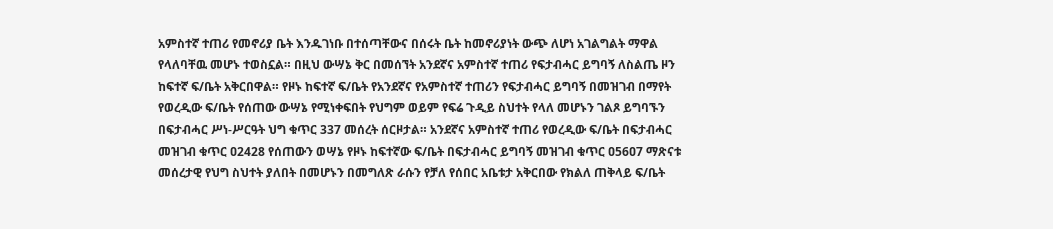አምስተኛ ተጠሪ የመኖሪያ ቤት እንዱገነቡ በተሰጣቸውና በሰሩት ቤት ከመኖሪያነት ውጭ ለሆነ አገልግልት ማዋል የላለባቸዉ መሆኑ ተወስኗል። በዚህ ውሣኔ ቅር በመሰኘት አንደኛና አምስተኛ ተጠሪ የፍታብሓር ይግባኝ ለስልጤ ዞን ከፍተኛ ፍ/ቤት አቅርበዋል። የዞኑ ከፍተኛ ፍ/ቤት የአንደኛና የአምስተኛ ተጠሪን የፍታብሓር ይግባኝ በመዝገብ በማየት የወረዲው ፍ/ቤት የሰጠው ውሣኔ የሚነቀፍበት የህግም ወይም የፍሬ ጉዲይ ስህተት የላለ መሆኑን ገልጾ ይግባኙን በፍታብሓር ሥነ-ሥርዓት ህግ ቁጥር 337 መሰረት ሰርዞታል። አንደኛና አምስተኛ ተጠሪ የወረዲው ፍ/ቤት በፍታብሓር መዝገብ ቁጥር ዐ2428 የሰጠውን ወሣኔ የዞኑ ከፍተኛው ፍ/ቤት በፍታብሓር ይግባኝ መዝገብ ቁጥር ዐ56ዐ7 ማጽናቱ መሰረታዊ የህግ ስህተት ያለበት በመሆኑን በመግለጽ ራሱን የቻለ የሰበር አቤቱታ አቅርበው የክልለ ጠቅላይ ፍ/ቤት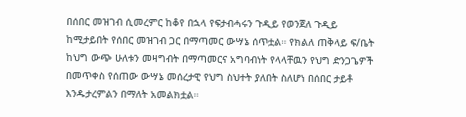በሰበር መዝገብ ሲመረምር ከቆየ በኋላ የፍታብሓሩን ጉዲይ የወንጀለ ጉዲይ ከሚታይበት የሰበር መዝገብ ጋር በማጣመር ውሣኔ ሰጥቷል። የክልለ ጠቅላይ ፍ/ቤት ከህግ ውጭ ሁለቱን መዛግብት በማጣመርና አግባብነት የላላቸዉን የህግ ድንጋጌዎች በመጥቀስ የሰጠው ውሣኔ መሰረታዊ የህግ ስህተት ያለበት ስለሆነ በሰበር ታይቶ እንዱታረምልን በማለት አመልክቷል።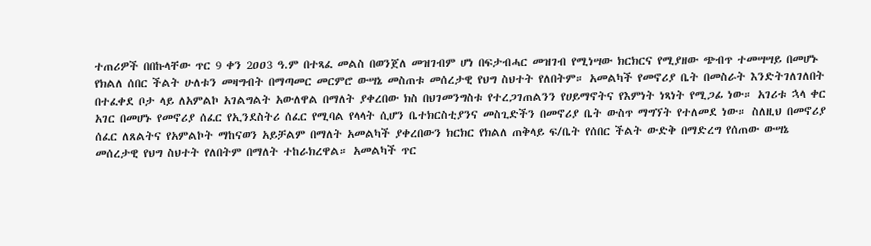ተጠሪዎች በበኩላቸው ጥር 9 ቀን 2ዐዐ3 ዓ.ም በተጻፈ መልስ በወንጀለ መዝገብም ሆነ በፍታብሓር መዝገብ የሚነሣው ክርክርና የሚያዘው ጭብጥ ተመሣሣይ በመሆኑ የክልለ ሰበር ችልት ሁለቱን መዛግብት በማጣመር መርምሮ ውሣኔ መስጠቱ መሰረታዊ የህግ ስህተት የለበትም። አመልካች የመኖሪያ ቤት በመስራት እንድትገለገለበት በተፈቀደ ቦታ ላይ ለአምልኮ አገልግልት አውለዋል በማለት ያቀረበው ክስ በህገመንግስቱ የተረጋገጠልንን የሀይማኖትና የእምነት ነጻነት የሚጋፊ ነው። አገሪቱ ኋላ ቀር አገር በመሆኑ የመኖሪያ ሰፈር የኢንደስትሪ ሰፈር የሚባል የላላት ሲሆን ቤተክርስቲያንና መስጊድችን በመኖሪያ ቤት ውስጥ ማግኘት የተለመደ ነው። ስለዚህ በመኖሪያ ሰፈር ለጸልትና የአምልኮት ማከናወን አይቻልም በማለት አመልካች ያቀረበውን ክርክር የክልለ ጠቅላይ ፍ/ቤት የሰበር ችልት ውድቅ በማድረግ የሰጠው ውሣኔ መሰረታዊ የህግ ስህተት የለበትም በማለት ተከራክረዋል። አመልካች ጥር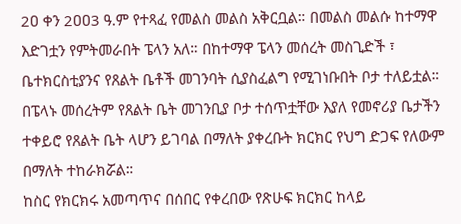2ዐ ቀን 2ዐዐ3 ዓ.ም የተጻፈ የመልስ መልስ አቅርቧል። በመልስ መልሱ ከተማዋ እድገቷን የምትመራበት ፔላን አለ። በከተማዋ ፔላን መሰረት መስጊድች ፣ ቤተክርስቲያንና የጸልት ቤቶች መገንባት ሲያስፈልግ የሚገነቡበት ቦታ ተለይቷል።
በፔላኑ መሰረትም የጸልት ቤት መገንቢያ ቦታ ተሰጥቷቸው እያለ የመኖሪያ ቤታችን ተቀይሮ የጸልት ቤት ላሆን ይገባል በማለት ያቀረቡት ክርክር የህግ ድጋፍ የለውም በማለት ተከራክሯል።
ከስር የክርክሩ አመጣጥና በሰበር የቀረበው የጽሁፍ ክርክር ከላይ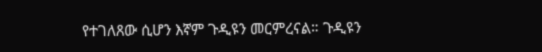የተገለጸው ሲሆን እኛም ጉዲዩን መርምረናል። ጉዲዩን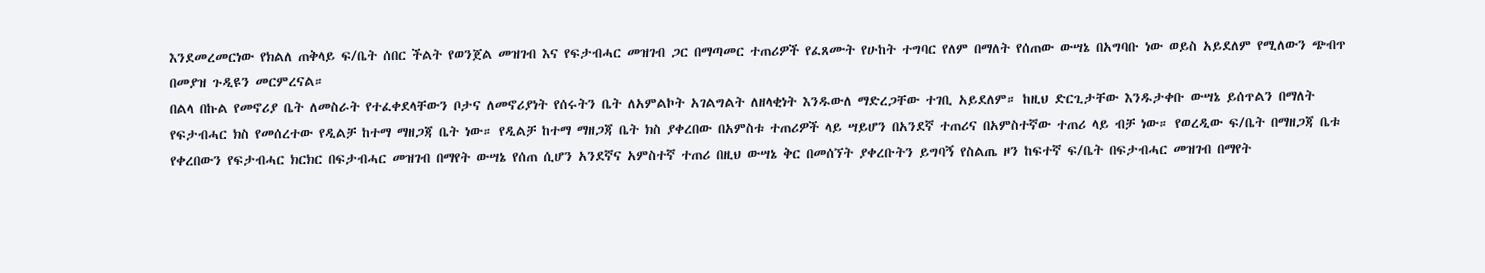እንደመረመርነው የክልለ ጠቅላይ ፍ/ቤት ሰበር ችልት የወንጀል መዝገብ እና የፍታብሓር መዝገብ ጋር በማጣመር ተጠሪዎች የፈጸሙት የሁከት ተግባር የለም በማለት የሰጠው ውሣኔ በአግባቡ ነው ወይስ አይደለም የሚለውን ጭብጥ በመያዝ ጉዲዩን መርምረናል።
በልላ በኩል የመኖሪያ ቤት ለመስራት የተፈቀደላቸውን ቦታና ለመኖሪያነት የሰሩትን ቤት ለአምልኮት አገልግልት ለዘላቂነት እንዱውለ ማድረጋቸው ተገቢ አይደለም። ከዚህ ድርጊታቸው እንዱታቀቡ ውሣኔ ይሰጥልን በማለት የፍታብሓር ክስ የመሰረተው የዲልቻ ከተማ ማዘጋጃ ቤት ነው። የዲልቻ ከተማ ማዘጋጃ ቤት ክስ ያቀረበው በአምስቱ ተጠሪዎች ላይ ሣይሆን በአንደኛ ተጠሪና በአምስተኛው ተጠሪ ላይ ብቻ ነው። የወረዲው ፍ/ቤት በማዘጋጃ ቤቱ የቀረበውን የፍታብሓር ክርክር በፍታብሓር መዝገብ በማየት ውሣኔ የሰጠ ሲሆን አንደኛና አምስተኛ ተጠሪ በዚህ ውሣኔ ቅር በመሰኘት ያቀረቡትን ይግባኝ የስልጤ ዞን ከፍተኛ ፍ/ቤት በፍታብሓር መዝገብ በማየት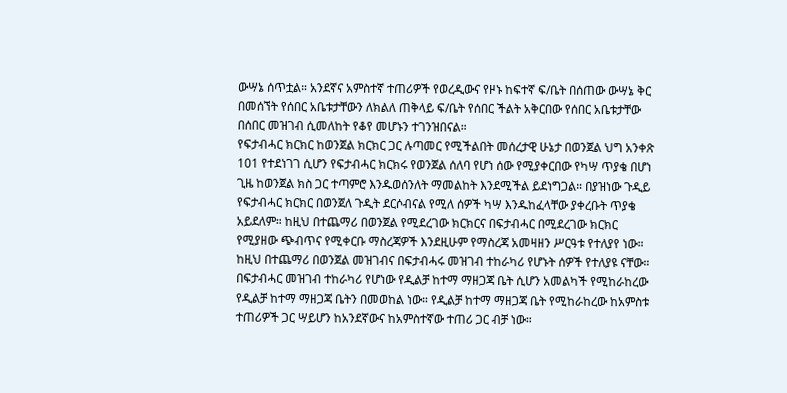ውሣኔ ሰጥቷል። አንደኛና አምስተኛ ተጠሪዎች የወረዲውና የዞኑ ከፍተኛ ፍ/ቤት በሰጠው ውሣኔ ቅር በመሰኘት የሰበር አቤቱታቸውን ለክልለ ጠቅላይ ፍ/ቤት የሰበር ችልት አቅርበው የሰበር አቤቱታቸው በሰበር መዝገብ ሲመለከት የቆየ መሆኑን ተገንዝበናል።
የፍታብሓር ክርክር ከወንጀል ክርክር ጋር ሉጣመር የሚችልበት መሰረታዊ ሁኔታ በወንጀል ህግ አንቀጽ 101 የተደነገገ ሲሆን የፍታብሓር ክርክሩ የወንጀል ሰለባ የሆነ ሰው የሚያቀርበው የካሣ ጥያቄ በሆነ ጊዜ ከወንጀል ክስ ጋር ተጣምሮ እንዱወሰንለት ማመልከት እንደሚችል ይደነግጋል። በያዝነው ጉዲይ የፍታብሓር ክርክር በወንጀለ ጉዲት ደርሶብናል የሚለ ሰዎች ካሣ እንዱከፈላቸው ያቀረቡት ጥያቄ አይደለም። ከዚህ በተጨማሪ በወንጀል የሚደረገው ክርክርና በፍታብሓር በሚደረገው ክርክር የሚያዘው ጭብጥና የሚቀርቡ ማስረጃዎች እንደዚሁም የማስረጃ አመዛዘን ሥርዓቱ የተለያየ ነው። ከዚህ በተጨማሪ በወንጀል መዝገብና በፍታብሓሩ መዝገብ ተከራካሪ የሆኑት ሰዎች የተለያዩ ናቸው።
በፍታብሓር መዝገብ ተከራካሪ የሆነው የዲልቻ ከተማ ማዘጋጃ ቤት ሲሆን አመልካች የሚከራከረው የዲልቻ ከተማ ማዘጋጃ ቤትን በመወከል ነው። የዲልቻ ከተማ ማዘጋጃ ቤት የሚከራከረው ከአምስቱ ተጠሪዎች ጋር ሣይሆን ከአንደኛውና ከአምስተኛው ተጠሪ ጋር ብቻ ነው።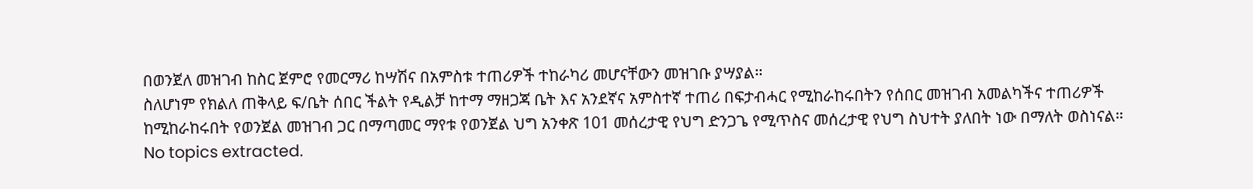በወንጀለ መዝገብ ከስር ጀምሮ የመርማሪ ከሣሽና በአምስቱ ተጠሪዎች ተከራካሪ መሆናቸውን መዝገቡ ያሣያል።
ስለሆነም የክልለ ጠቅላይ ፍ/ቤት ሰበር ችልት የዲልቻ ከተማ ማዘጋጃ ቤት እና አንደኛና አምስተኛ ተጠሪ በፍታብሓር የሚከራከሩበትን የሰበር መዝገብ አመልካችና ተጠሪዎች ከሚከራከሩበት የወንጀል መዝገብ ጋር በማጣመር ማየቱ የወንጀል ህግ አንቀጽ 101 መሰረታዊ የህግ ድንጋጌ የሚጥስና መሰረታዊ የህግ ስህተት ያለበት ነው በማለት ወስነናል።
No topics extracted.